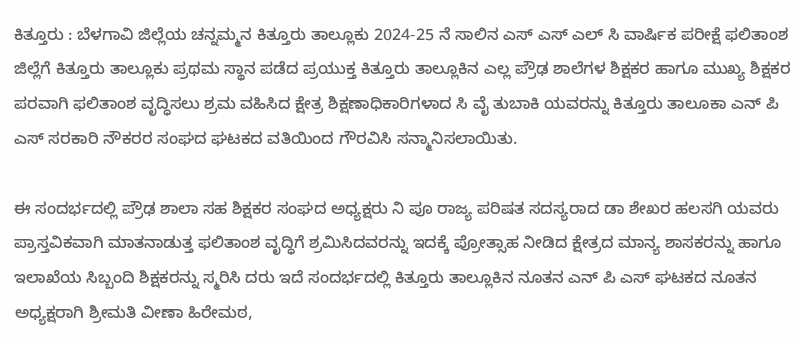ಕಿತ್ತೂರು : ಬೆಳಗಾವಿ ಜಿಲ್ಲೆಯ ಚನ್ನಮ್ಮನ ಕಿತ್ತೂರು ತಾಲ್ಲೂಕು 2024-25 ನೆ ಸಾಲಿನ ಎಸ್ ಎಸ್ ಎಲ್ ಸಿ ವಾರ್ಷಿಕ ಪರೀಕ್ಷೆ ಫಲಿತಾಂಶ ಜಿಲ್ಲೆಗೆ ಕಿತ್ತೂರು ತಾಲ್ಲೂಕು ಪ್ರಥಮ ಸ್ಥಾನ ಪಡೆದ ಪ್ರಯುಕ್ತ ಕಿತ್ತೂರು ತಾಲ್ಲೂಕಿನ ಎಲ್ಲ ಪ್ರೌಢ ಶಾಲೆಗಳ ಶಿಕ್ಷಕರ ಹಾಗೂ ಮುಖ್ಯ ಶಿಕ್ಷಕರ ಪರವಾಗಿ ಫಲಿತಾಂಶ ವೃದ್ಧಿಸಲು ಶ್ರಮ ವಹಿಸಿದ ಕ್ಷೇತ್ರ ಶಿಕ್ಷಣಾಧಿಕಾರಿಗಳಾದ ಸಿ ವೈ ತುಬಾಕಿ ಯವರನ್ನು ಕಿತ್ತೂರು ತಾಲೂಕಾ ಎನ್ ಪಿ ಎಸ್ ಸರಕಾರಿ ನೌಕರರ ಸಂಘದ ಘಟಕದ ವತಿಯಿಂದ ಗೌರವಿಸಿ ಸನ್ಮಾನಿಸಲಾಯಿತು.

ಈ ಸಂದರ್ಭದಲ್ಲಿ ಪ್ರೌಢ ಶಾಲಾ ಸಹ ಶಿಕ್ಷಕರ ಸಂಘದ ಅಧ್ಯಕ್ಷರು ನಿ ಪೂ ರಾಜ್ಯ ಪರಿಷತ ಸದಸ್ಯರಾದ ಡಾ ಶೇಖರ ಹಲಸಗಿ ಯವರು ಪ್ರಾಸ್ತವಿಕವಾಗಿ ಮಾತನಾಡುತ್ತ ಫಲಿತಾಂಶ ವೃದ್ಧಿಗೆ ಶ್ರಮಿಸಿದವರನ್ನು ಇದಕ್ಕೆ ಪ್ರೋತ್ಸಾಹ ನೀಡಿದ ಕ್ಷೇತ್ರದ ಮಾನ್ಯ ಶಾಸಕರನ್ನು ಹಾಗೂ ಇಲಾಖೆಯ ಸಿಬ್ಬಂದಿ ಶಿಕ್ಷಕರನ್ನು ಸ್ಮರಿಸಿ ದರು ಇದೆ ಸಂದರ್ಭದಲ್ಲಿ ಕಿತ್ತೂರು ತಾಲ್ಲೂಕಿನ ನೂತನ ಎನ್ ಪಿ ಎಸ್ ಘಟಕದ ನೂತನ ಅಧ್ಯಕ್ಷರಾಗಿ ಶ್ರೀಮತಿ ವೀಣಾ ಹಿರೇಮಠ,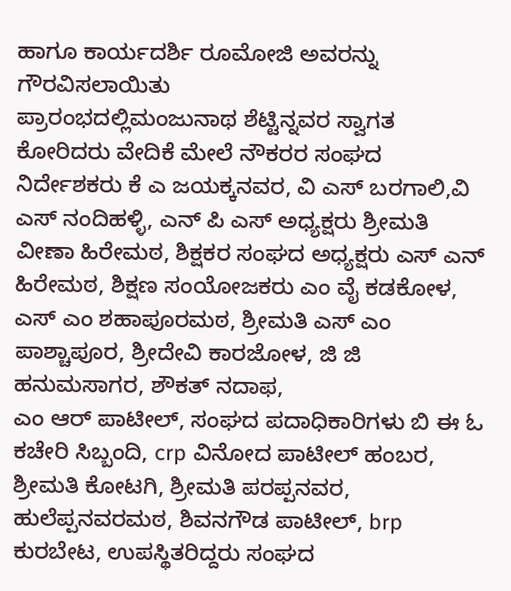ಹಾಗೂ ಕಾರ್ಯದರ್ಶಿ ರೂಮೋಜಿ ಅವರನ್ನು ಗೌರವಿಸಲಾಯಿತು
ಪ್ರಾರಂಭದಲ್ಲಿಮಂಜುನಾಥ ಶೆಟ್ಟಿನ್ನವರ ಸ್ವಾಗತ ಕೋರಿದರು ವೇದಿಕೆ ಮೇಲೆ ನೌಕರರ ಸಂಘದ ನಿರ್ದೇಶಕರು ಕೆ ಎ ಜಯಕ್ಕನವರ, ವಿ ಎಸ್ ಬರಗಾಲಿ,ವಿ ಎಸ್ ನಂದಿಹಳ್ಳಿ, ಎನ್ ಪಿ ಎಸ್ ಅಧ್ಯಕ್ಷರು ಶ್ರೀಮತಿ ವೀಣಾ ಹಿರೇಮಠ, ಶಿಕ್ಷಕರ ಸಂಘದ ಅಧ್ಯಕ್ಷರು ಎಸ್ ಎನ್ ಹಿರೇಮಠ, ಶಿಕ್ಷಣ ಸಂಯೋಜಕರು ಎಂ ವೈ ಕಡಕೋಳ, ಎಸ್ ಎಂ ಶಹಾಪೂರಮಠ, ಶ್ರೀಮತಿ ಎಸ್ ಎಂ ಪಾಶ್ಚಾಪೂರ, ಶ್ರೀದೇವಿ ಕಾರಜೋಳ, ಜಿ ಜಿ ಹನುಮಸಾಗರ, ಶೌಕತ್ ನದಾಫ,
ಎಂ ಆರ್ ಪಾಟೀಲ್, ಸಂಘದ ಪದಾಧಿಕಾರಿಗಳು ಬಿ ಈ ಓ ಕಚೇರಿ ಸಿಬ್ಬಂದಿ, crp ವಿನೋದ ಪಾಟೀಲ್ ಹಂಬರ, ಶ್ರೀಮತಿ ಕೋಟಗಿ, ಶ್ರೀಮತಿ ಪರಪ್ಪನವರ, ಹುಲೆಪ್ಪನವರಮಠ, ಶಿವನಗೌಡ ಪಾಟೀಲ್, brp ಕುರಬೇಟ, ಉಪಸ್ಥಿತರಿದ್ದರು ಸಂಘದ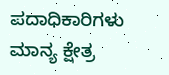ಪದಾಧಿಕಾರಿಗಳು ಮಾನ್ಯ ಕ್ಷೇತ್ರ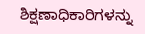ಶಿಕ್ಷಣಾಧಿಕಾರಿಗಳನ್ನು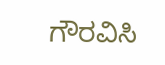ಗೌರವಿಸಿ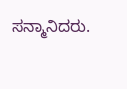ಸನ್ಮಾನಿದರು.